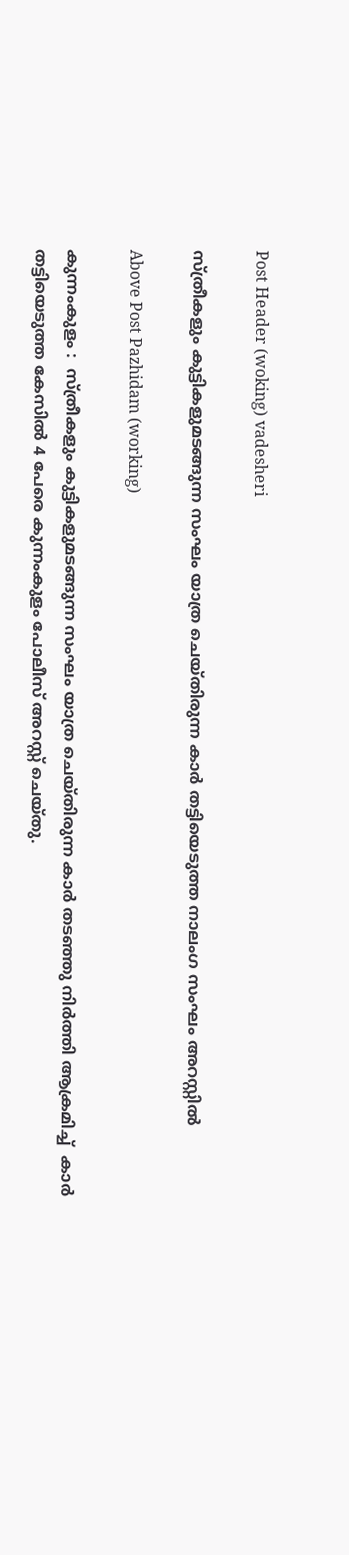Post Header (woking) vadesheri

സ്ത്രീകളും കുട്ടികളുമടങ്ങുന്ന സംഘം യാത്ര ചെയ്തിരുന്ന കാർ തട്ടിയെടുത്ത നാലംഗ സംഘം അറസ്റ്റിൽ

Above Post Pazhidam (working)

കുന്നംകുളം :  സ്ത്രീകളും കുട്ടികളുമടങ്ങുന്ന സംഘം യാത്ര ചെയ്തിരുന്ന കാർ തടഞ്ഞു നിർത്തി ആക്രമിച്ച്  കാർ തട്ടിയെടുത്ത കേസിൽ 4 പേരെ കുന്നംകുളം പോലീസ് അറസ്റ്റ് ചെയ്തു.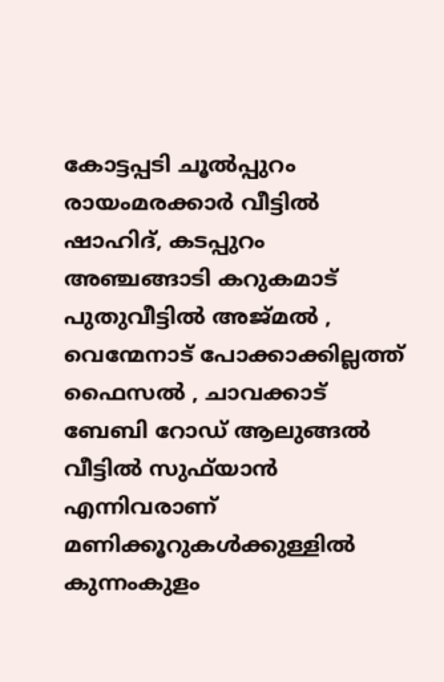കോട്ടപ്പടി ചൂൽപ്പുറം രായംമരക്കാർ വീട്ടിൽ ഷാഹിദ്, കടപ്പുറം അഞ്ചങ്ങാടി കറുകമാട് പുതുവീട്ടിൽ അജ്മൽ , വെന്മേനാട് പോക്കാക്കില്ലത്ത് ഫൈസൽ , ചാവക്കാട് ബേബി റോഡ് ആലുങ്ങൽ വീട്ടിൽ സുഫ്‌യാൻ എന്നിവരാണ് മണിക്കൂറുകൾക്കുള്ളിൽ കുന്നംകുളം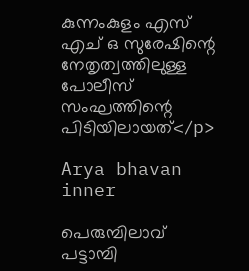കുന്നംകുളം എസ് എച് ഒ സുരേഷിന്റെ നേതൃത്വത്തിലുള്ള പോലീസ് സംഘത്തിന്റെ    പിടിയിലായത്</p>

Arya bhavan inner

പെരുമ്പിലാവ് പട്ടാമ്പി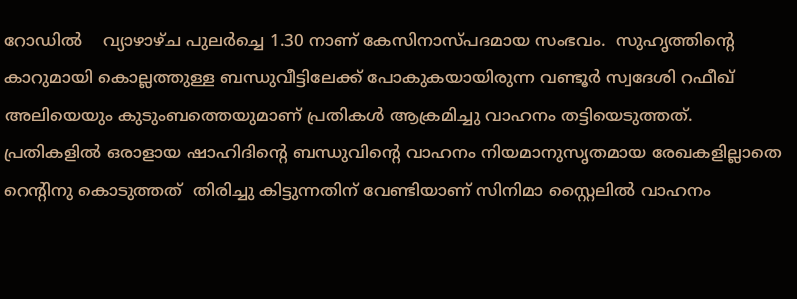റോഡിൽ    വ്യാഴാഴ്ച പുലർച്ചെ 1.30 നാണ് കേസിനാസ്പദമായ സംഭവം.  സുഹൃത്തിന്റെ കാറുമായി കൊല്ലത്തുള്ള ബന്ധുവീട്ടിലേക്ക് പോകുകയായിരുന്ന വണ്ടൂർ സ്വദേശി റഫീഖ് അലിയെയും കുടുംബത്തെയുമാണ് പ്രതികൾ ആക്രമിച്ചു വാഹനം തട്ടിയെടുത്തത്. പ്രതികളിൽ ഒരാളായ ഷാഹിദിന്റെ ബന്ധുവിന്റെ വാഹനം നിയമാനുസൃതമായ രേഖകളില്ലാതെ റെന്റിനു കൊടുത്തത്  തിരിച്ചു കിട്ടുന്നതിന് വേണ്ടിയാണ് സിനിമാ സ്റ്റൈലിൽ വാഹനം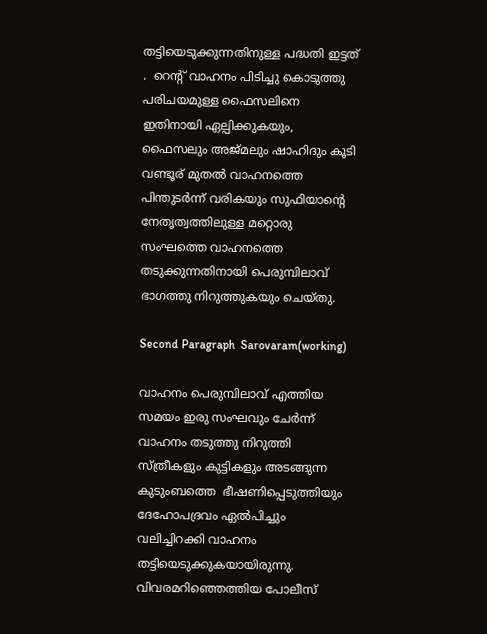തട്ടിയെടുക്കുന്നതിനുള്ള പദ്ധതി ഇട്ടത് .  റെന്റ് വാഹനം പിടിച്ചു കൊടുത്തു പരിചയമുള്ള ഫൈസലിനെ ഇതിനായി ഏല്പിക്കുകയും, ഫൈസലും അജ്മലും ഷാഹിദും കൂടി വണ്ടൂര് മുതൽ വാഹനത്തെ പിന്തുടർന്ന് വരികയും സുഫിയാന്റെ നേതൃത്വത്തിലുള്ള മറ്റൊരു സംഘത്തെ വാഹനത്തെ തടുക്കുന്നതിനായി പെരുമ്പിലാവ് ഭാഗത്തു നിറുത്തുകയും ചെയ്തു.

Second Paragraph  Sarovaram(working)

വാഹനം പെരുമ്പിലാവ് എത്തിയ സമയം ഇരു സംഘവും ചേർന്ന് വാഹനം തടുത്തു നിറുത്തി സ്ത്രീകളും കുട്ടികളും അടങ്ങുന്ന കുടുംബത്തെ  ഭീഷണിപ്പെടുത്തിയും ദേഹോപദ്രവം ഏൽപിച്ചും വലിച്ചിറക്കി വാഹനം തട്ടിയെടുക്കുകയായിരുന്നു. വിവരമറിഞ്ഞെത്തിയ പോലീസ്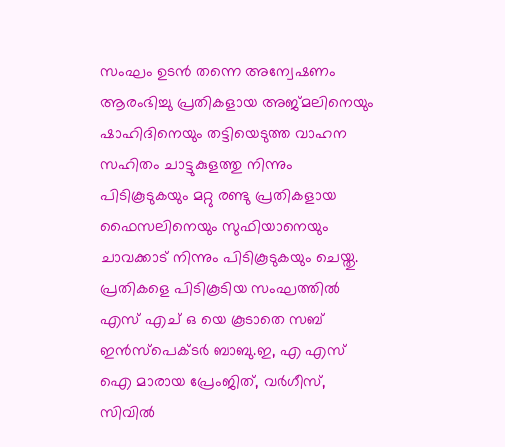സംഘം ഉടൻ തന്നെ അന്വേഷണം ആരംഭിച്ചു പ്രതികളായ അജ്മലിനെയും ഷാഹിദിനെയും തട്ടിയെടുത്ത വാഹന സഹിതം ചാട്ടുകുളത്തു നിന്നും പിടികൂടുകയും മറ്റു രണ്ടു പ്രതികളായ ഫൈസലിനെയും സുഫിയാനെയും ചാവക്കാട് നിന്നും പിടികൂടുകയും ചെയ്തു. പ്രതികളെ പിടികൂടിയ സംഘത്തിൽ എസ് എച് ഒ യെ കൂടാതെ സബ് ഇൻസ്‌പെക്ടർ ബാബു.ഇ, എ എസ് ഐ മാരായ പ്രേംജിത്, വർഗീസ്, സിവിൽ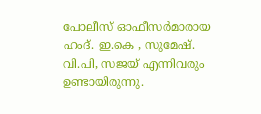പോലീസ് ഓഫീസർമാരായ ഹംദ്. ഇ.കെ , സുമേഷ്. വി.പി, സജയ് എന്നിവരും ഉണ്ടായിരുന്നു.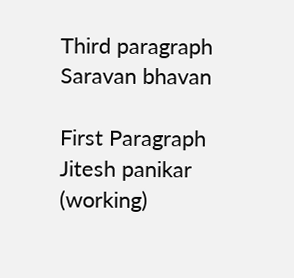Third paragraph Saravan bhavan

First Paragraph Jitesh panikar (working)